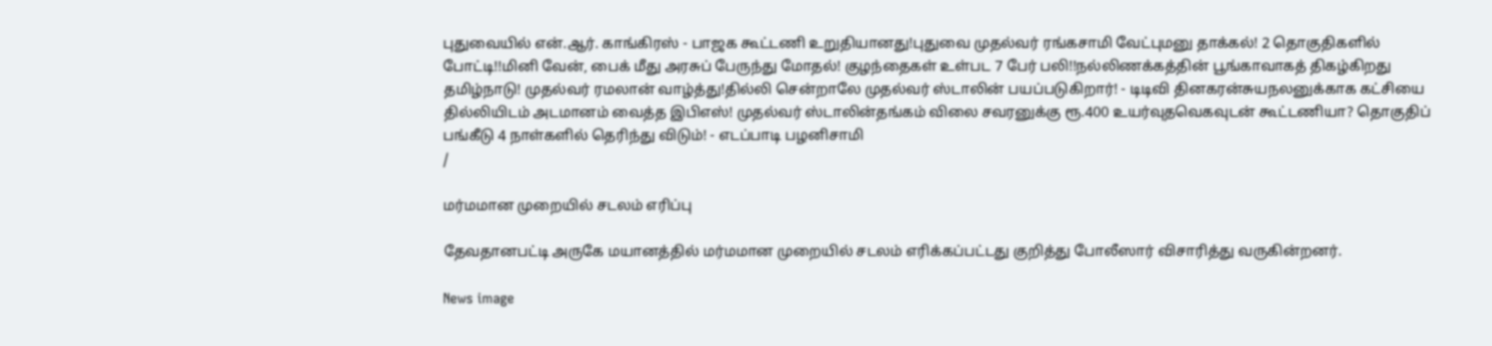புதுவையில் என்.ஆர். காங்கிரஸ் - பாஜக கூட்டணி உறுதியானது!புதுவை முதல்வர் ரங்கசாமி வேட்புமனு தாக்கல்! 2 தொகுதிகளில் போட்டி!!மினி வேன், பைக் மீது அரசுப் பேருந்து மோதல்! குழந்தைகள் உள்பட 7 பேர் பலி!!நல்லிணக்கத்தின் பூங்காவாகத் திகழ்கிறது தமிழ்நாடு! முதல்வர் ரமலான் வாழ்த்து!தில்லி சென்றாலே முதல்வர் ஸ்டாலின் பயப்படுகிறார்! - டிடிவி தினகரன்சுயநலனுக்காக கட்சியை தில்லியிடம் அடமானம் வைத்த இபிஎஸ்! முதல்வர் ஸ்டாலின்தங்கம் விலை சவரனுக்கு ரூ.400 உயர்வுதவெகவுடன் கூட்டணியா? தொகுதிப் பங்கீடு 4 நாள்களில் தெரிந்து விடும்! - எடப்பாடி பழனிசாமி
/

மர்மமான முறையில் சடலம் எரிப்பு

தேவதானபட்டி அருகே மயானத்தில் மர்மமான முறையில் சடலம் எரிக்கப்பட்டது குறித்து போலீஸார் விசாரித்து வருகின்றனர்.

News image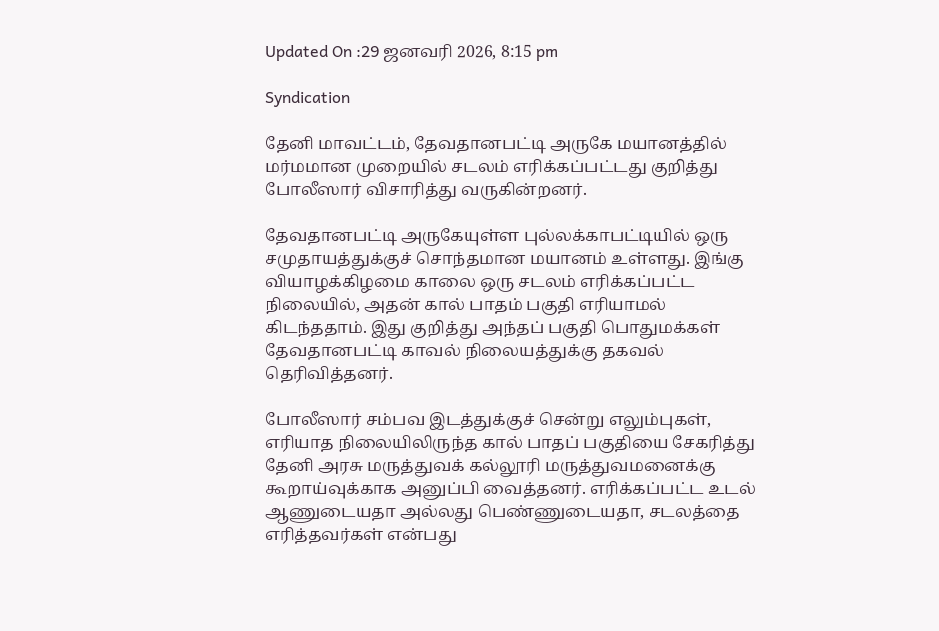Updated On :29 ஜனவரி 2026, 8:15 pm

Syndication

தேனி மாவட்டம், தேவதானபட்டி அருகே மயானத்தில் மர்மமான முறையில் சடலம் எரிக்கப்பட்டது குறித்து போலீஸார் விசாரித்து வருகின்றனர்.

தேவதானபட்டி அருகேயுள்ள புல்லக்காபட்டியில் ஒரு சமுதாயத்துக்குச் சொந்தமான மயானம் உள்ளது. இங்கு வியாழக்கிழமை காலை ஒரு சடலம் எரிக்கப்பட்ட நிலையில், அதன் கால் பாதம் பகுதி எரியாமல் கிடந்ததாம். இது குறித்து அந்தப் பகுதி பொதுமக்கள் தேவதானபட்டி காவல் நிலையத்துக்கு தகவல் தெரிவித்தனர்.

போலீஸார் சம்பவ இடத்துக்குச் சென்று எலும்புகள், எரியாத நிலையிலிருந்த கால் பாதப் பகுதியை சேகரித்து தேனி அரசு மருத்துவக் கல்லூரி மருத்துவமனைக்கு கூறாய்வுக்காக அனுப்பி வைத்தனர். எரிக்கப்பட்ட உடல் ஆணுடையதா அல்லது பெண்ணுடையதா, சடலத்தை எரித்தவர்கள் என்பது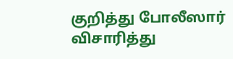குறித்து போலீஸார் விசாரித்து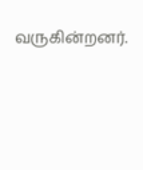வருகின்றனர்.